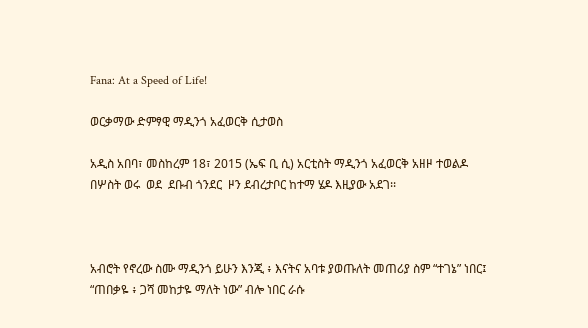Fana: At a Speed of Life!

ወርቃማው ድምፃዊ ማዲንጎ አፈወርቅ ሲታወስ

አዲስ አበባ፣ መስከረም 18፣ 2015 (ኤፍ ቢ ሲ) አርቲስት ማዲንጎ አፈወርቅ አዘዞ ተወልዶ በሦስት ወሩ  ወደ  ደቡብ ጎንደር  ዞን ደብረታቦር ከተማ ሄዶ እዚያው አደገ፡፡



አብሮት የኖረው ስሙ ማዲንጎ ይሁን እንጂ ፥ እናትና አባቱ ያወጡለት መጠሪያ ስም “ተገኔ” ነበር፤ “ጠበቃዬ ፥ ጋሻ መከታዬ ማለት ነው” ብሎ ነበር ራሱ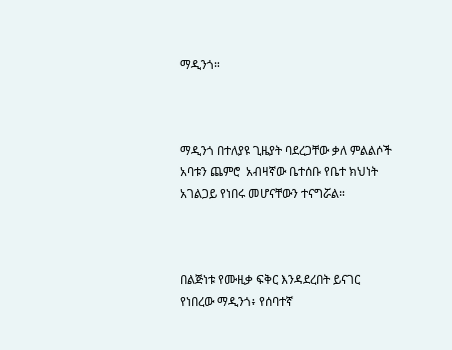ማዲንጎ።



ማዲንጎ በተለያዩ ጊዜያት ባደረጋቸው ቃለ ምልልሶች አባቱን ጨምሮ  አብዛኛው ቤተሰቡ የቤተ ክህነት አገልጋይ የነበሩ መሆናቸውን ተናግሯል።



በልጅነቱ የሙዚቃ ፍቅር እንዳደረበት ይናገር የነበረው ማዲንጎ፥ የሰባተኛ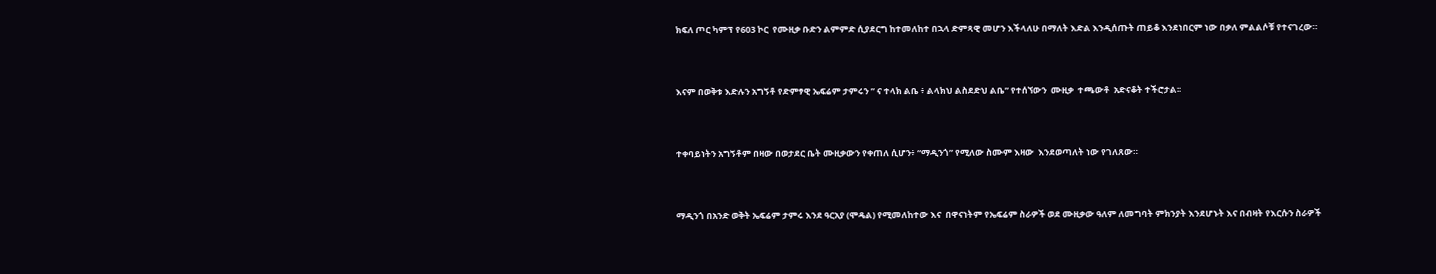ክፍለ ጦር ካምፕ የ603 ኮር  የሙዚቃ ቡድን ልምምድ ሲያደርግ ከተመለከተ በኋላ ድምጻዊ መሆን እችላለሁ በማለት እድል እንዲሰጡት ጠይቆ እንደነበርም ነው በቃለ ምልልሶቹ የተናገረው።



እናም በወቅቱ እድሉን አግኝቶ የድምፃዊ ኤፍሬም ታምሩን ” ና ተላክ ልቤ ፥ ልላክህ ልስደድህ ልቤ” የተሰኘውን  ሙዚቃ  ተጫውቶ  አድናቆት ተችሮታል፡፡



ተቀባይነትን አግኝቶም በዛው በወታደር ቤት ሙዚቃውን የቀጠለ ሲሆን፥ “ማዲንጎ” የሚለው ስሙም እዛው  እንደወጣለት ነው የገለጸው።



ማዲንጎ በአንድ ወቅት ኤፍሬም ታምሩ እንደ ዓርአያ (ሞዴል) የሚመለከተው እና  በዋናነትም የኤፍሬም ስራዎች ወደ ሙዚቃው ዓለም ለመግባት ምክንያት እንደሆኑት እና በብዛት የእርሱን ስራዎች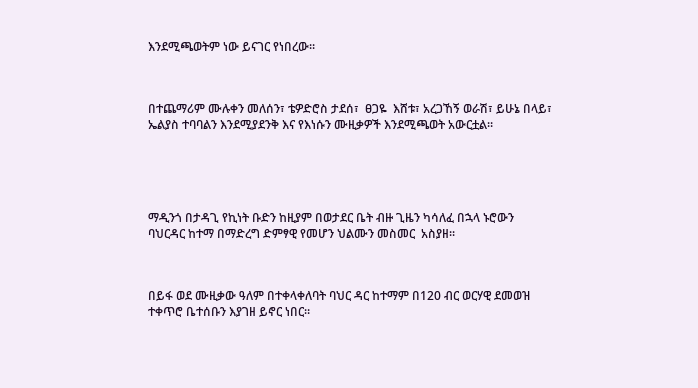እንደሚጫወትም ነው ይናገር የነበረው።



በተጨማሪም ሙሉቀን መለሰን፣ ቴዎድሮስ ታደሰ፣  ፀጋዬ  እሸቱ፣ አረጋኸኝ ወራሽ፣ ይሁኔ በላይ፣ ኤልያስ ተባባልን እንደሚያደንቅ እና የእነሱን ሙዚቃዎች እንደሚጫወት አውርቷል።





ማዲንጎ በታዳጊ የኪነት ቡድን ከዚያም በወታደር ቤት ብዙ ጊዜን ካሳለፈ በኋላ ኑሮውን ባህርዳር ከተማ በማድረግ ድምፃዊ የመሆን ህልሙን መስመር  አስያዘ፡፡



በይፋ ወደ ሙዚቃው ዓለም በተቀላቀለባት ባህር ዳር ከተማም በ120 ብር ወርሃዊ ደመወዝ ተቀጥሮ ቤተሰቡን እያገዘ ይኖር ነበር።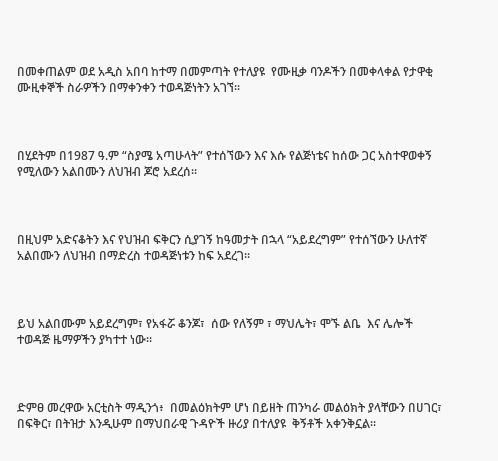በመቀጠልም ወደ አዲስ አበባ ከተማ በመምጣት የተለያዩ  የሙዚቃ ባንዶችን በመቀላቀል የታዋቂ ሙዚቀኞች ስራዎችን በማቀንቀን ተወዳጅነትን አገኘ፡፡



በሂደትም በ1987 ዓ.ም “ስያሜ አጣሁላት” የተሰኘውን እና እሱ የልጅነቴና ከሰው ጋር አስተዋወቀኝ የሚለውን አልበሙን ለህዝብ ጆሮ አደረሰ፡፡



በዚህም አድናቆትን እና የህዝብ ፍቅርን ሲያገኝ ከዓመታት በኋላ “አይደረግም” የተሰኘውን ሁለተኛ  አልበሙን ለህዝብ በማድረስ ተወዳጅነቱን ከፍ አደረገ።



ይህ አልበሙም አይደረግም፣ የአፋሯ ቆንጆ፣  ሰው የለኝም ፣ ማህሌት፣ ሞኙ ልቤ  እና ሌሎች ተወዳጅ ዜማዎችን ያካተተ ነው።



ድምፀ መረዋው አርቲስት ማዲንጎ፥  በመልዕክትም ሆነ በይዘት ጠንካራ መልዕክት ያላቸውን በሀገር፣ በፍቅር፣ በትዝታ እንዲሁም በማህበራዊ ጉዳዮች ዙሪያ በተለያዩ  ቅኝቶች አቀንቅኗል፡፡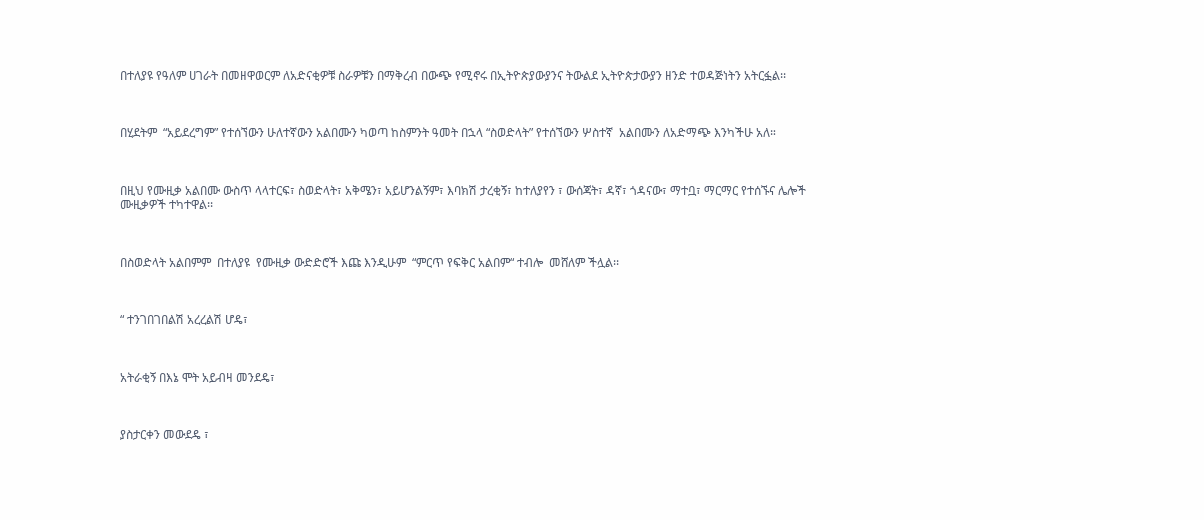በተለያዩ የዓለም ሀገራት በመዘዋወርም ለአድናቂዎቹ ስራዎቹን በማቅረብ በውጭ የሚኖሩ በኢትዮጵያውያንና ትውልደ ኢትዮጵታውያን ዘንድ ተወዳጅነትን አትርፏል፡፡



በሂደትም  “አይደረግም” የተሰኘውን ሁለተኛውን አልበሙን ካወጣ ከስምንት ዓመት በኋላ “ስወድላት” የተሰኘውን ሦስተኛ  አልበሙን ለአድማጭ እንካችሁ አለ።



በዚህ የሙዚቃ አልበሙ ውስጥ ላላተርፍ፣ ስወድላት፣ አቅሜን፣ አይሆንልኝም፣ እባክሽ ታረቂኝ፣ ከተለያየን ፣ ውሰጃት፣ ዳኛ፣ ጎዳናው፣ ማተቧ፣ ማርማር የተሰኙና ሌሎች  ሙዚቃዎች ተካተዋል፡፡



በስወድላት አልበምም  በተለያዩ  የሙዚቃ ውድድሮች እጩ እንዲሁም  “ምርጥ የፍቅር አልበም“ ተብሎ  መሸለም ችሏል፡፡



“ ተንገበገበልሽ አረረልሽ ሆዴ፣



አትራቂኝ በእኔ ሞት አይብዛ መንደዴ፣



ያስታርቀን መውደዴ ፣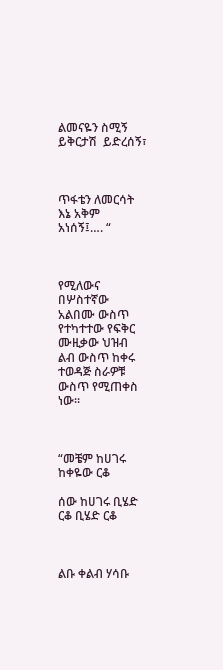ልመናዬን ስሚኝ ይቅርታሽ  ይድረሰኝ፣



ጥፋቴን ለመርሳት እኔ አቅም አነሰኝ፤…. “



የሚለውና በሦስተኛው አልበሙ ውስጥ የተካተተው የፍቅር ሙዚቃው ህዝብ ልብ ውስጥ ከቀሩ ተወዳጅ ስራዎቹ ውስጥ የሚጠቀስ ነው፡፡



“መቼም ከሀገሩ ከቀዬው ርቆ

ሰው ከሀገሩ ቢሄድ ርቆ ቢሄድ ርቆ



ልቡ ቀልብ ሃሳቡ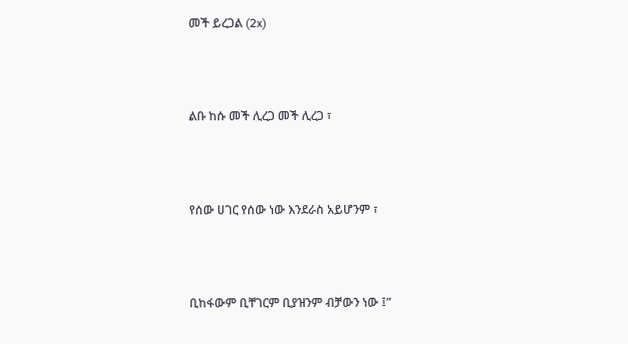መች ይረጋል (2x)



ልቡ ከሱ መች ሊረጋ መች ሊረጋ ፣



የሰው ሀገር የሰው ነው እንደራስ አይሆንም ፣



ቢከፋውም ቢቸገርም ቢያዝንም ብቻውን ነው ፤”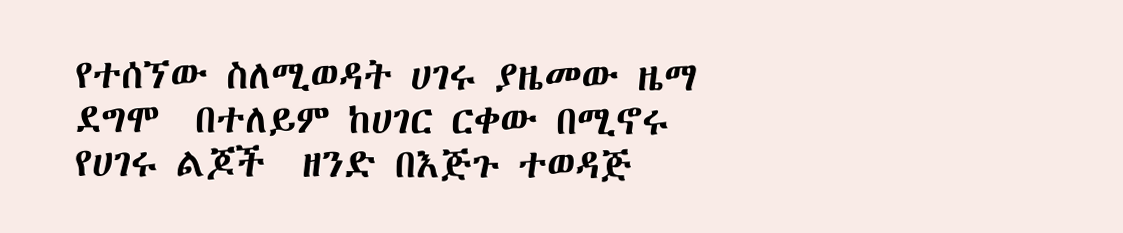የተሰኘው ስለሚወዳት ሀገሩ ያዜመው ዜማ ደግሞ  በተለይም ከሀገር ርቀው በሚኖሩ የሀገሩ ልጆች  ዘንድ በእጅጉ ተወዳጅ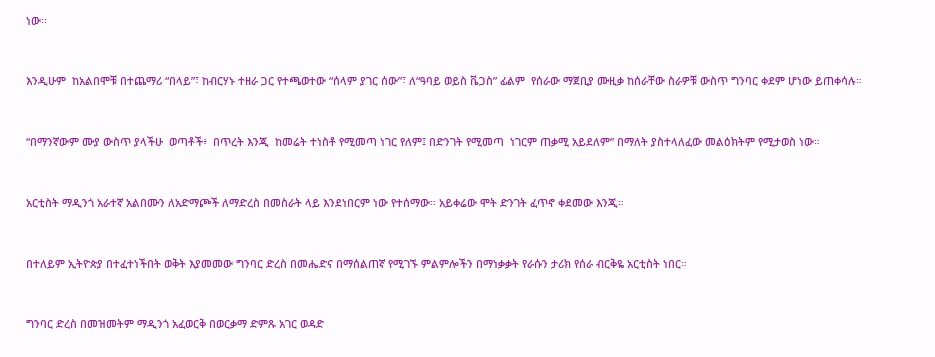ነው፡፡



እንዲሁም  ከአልበሞቹ በተጨማሪ “በላይ”፣ ከብርሃኑ ተዘራ ጋር የተጫወተው “ሰላም ያገር ሰው”፣ ለ“ዓባይ ወይስ ቬጋስ” ፊልም  የሰራው ማጀቢያ ሙዚቃ ከሰራቸው ስራዎቹ ውስጥ ግንባር ቀደም ሆነው ይጠቀሳሉ።



“በማንኛውም ሙያ ውስጥ ያላችሁ  ወጣቶች፥  በጥረት እንጂ  ከመሬት ተነስቶ የሚመጣ ነገር የለም፤ በድንገት የሚመጣ  ነገርም ጠቃሚ አይደለም” በማለት ያስተላለፈው መልዕክትም የሚታወስ ነው።



አርቲስት ማዲንጎ አራተኛ አልበሙን ለአድማጮች ለማድረስ በመስራት ላይ እንደነበርም ነው የተሰማው። አይቀሬው ሞት ድንገት ፈጥኖ ቀደመው እንጂ።



በተለይም ኢትዮጵያ በተፈተነችበት ወቅት እያመመው ግንባር ድረስ በመሔድና በማሰልጠኛ የሚገኙ ምልምሎችን በማነቃቃት የራሱን ታሪክ የሰራ ብርቅዬ አርቲስት ነበር።



ግንባር ድረስ በመዝመትም ማዲንጎ አፈወርቅ በወርቃማ ድምጹ አገር ወዳድ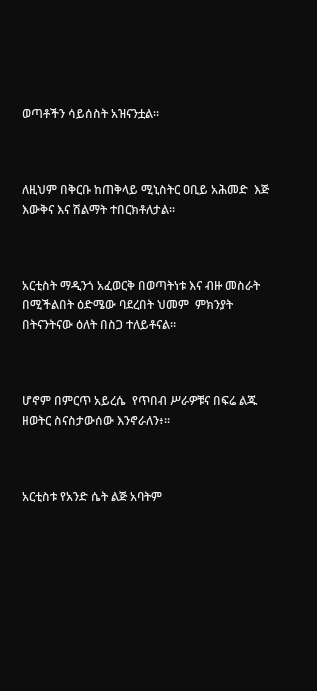ወጣቶችን ሳይሰስት አዝናንቷል።



ለዚህም በቅርቡ ከጠቅላይ ሚኒስትር ዐቢይ አሕመድ  እጅ እውቅና እና ሽልማት ተበርክቶለታል፡፡



አርቲስት ማዲንጎ አፈወርቅ በወጣትነቱ እና ብዙ መስራት በሚችልበት ዕድሜው ባደረበት ህመም  ምክንያት በትናንትናው ዕለት በስጋ ተለይቶናል።



ሆኖም በምርጥ አይረሴ  የጥበብ ሥራዎቹና በፍሬ ልጁ ዘወትር ስናስታውሰው እንኖራለን፥፡፡



አርቲስቱ የአንድ ሴት ልጅ አባትም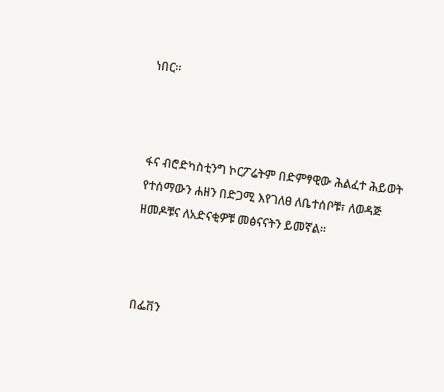ነበር፡፡



ፋና ብሮድካስቲንግ ኮርፖሬትም በድምፃዊው ሕልፈተ ሕይወት የተሰማውን ሐዘን በድጋሚ እየገለፀ ለቤተሰቦቹ፣ ለወዳጅ ዘመዶቹና ለአድናቂዎቹ መፅናናትን ይመኛል፡፡



በፌቨን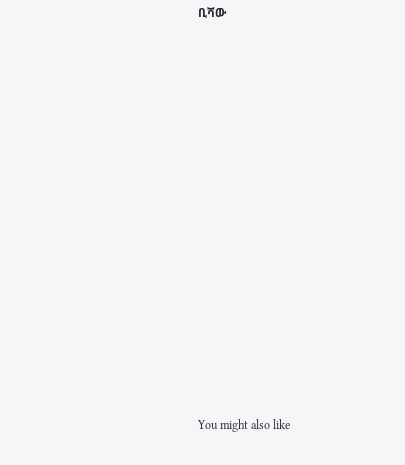ቢሻው















You might also like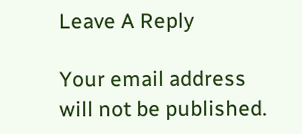Leave A Reply

Your email address will not be published.